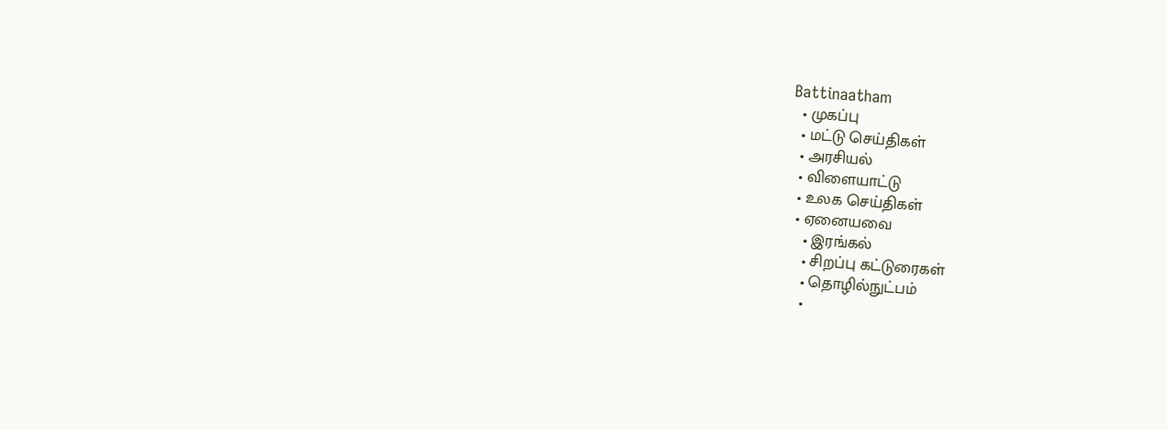Battinaatham
  • முகப்பு
  • மட்டு செய்திகள்
  • அரசியல்
  • விளையாட்டு
  • உலக செய்திகள்
  • ஏனையவை
    • இரங்கல்
    • சிறப்பு கட்டுரைகள்
    • தொழில்நுட்பம்
    •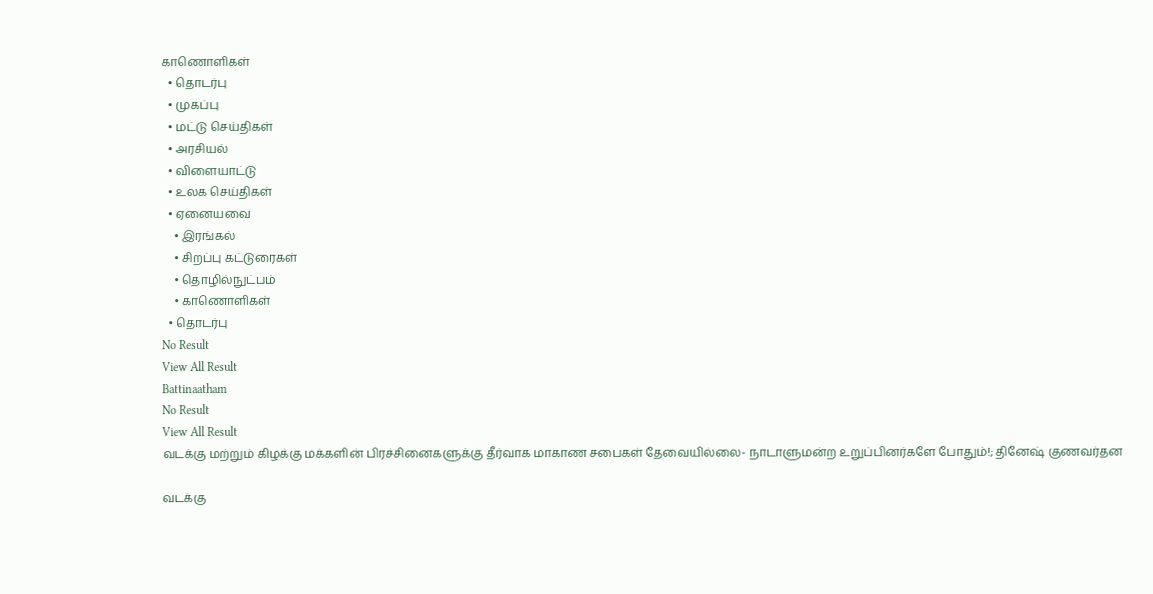காணொளிகள்
  • தொடர்பு
  • முகப்பு
  • மட்டு செய்திகள்
  • அரசியல்
  • விளையாட்டு
  • உலக செய்திகள்
  • ஏனையவை
    • இரங்கல்
    • சிறப்பு கட்டுரைகள்
    • தொழில்நுட்பம்
    • காணொளிகள்
  • தொடர்பு
No Result
View All Result
Battinaatham
No Result
View All Result
வடக்கு மற்றும் கிழக்கு மக்களின் பிரச்சினைகளுக்கு தீர்வாக மாகாண சபைகள் தேவையில்லை- நாடாளுமன்ற உறுப்பினர்களே போதும்!; தினேஷ் குணவர்தன

வடக்கு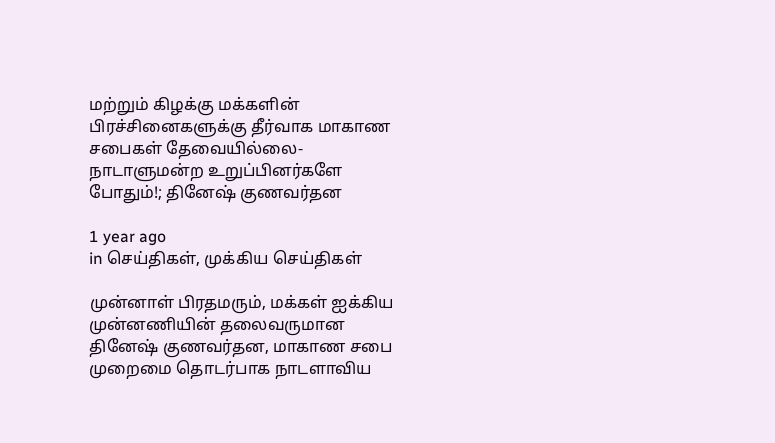மற்றும் கிழக்கு மக்களின் பிரச்சினைகளுக்கு தீர்வாக மாகாண சபைகள் தேவையில்லை- நாடாளுமன்ற உறுப்பினர்களே போதும்!; தினேஷ் குணவர்தன

1 year ago
in செய்திகள், முக்கிய செய்திகள்

முன்னாள் பிரதமரும், மக்கள் ஐக்கிய முன்னணியின் தலைவருமான தினேஷ் குணவர்தன, மாகாண சபை முறைமை தொடர்பாக நாடளாவிய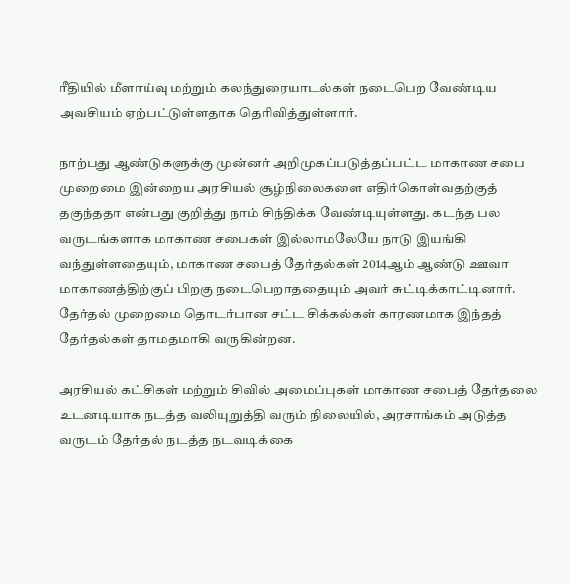ரீதியில் மீளாய்வு மற்றும் கலந்துரையாடல்கள் நடைபெற வேண்டிய அவசியம் ஏற்பட்டுள்ளதாக தெரிவித்துள்ளார்.

நாற்பது ஆண்டுகளுக்கு முன்னர் அறிமுகப்படுத்தப்பட்ட மாகாண சபை முறைமை இன்றைய அரசியல் சூழ்நிலைகளை எதிர்கொள்வதற்குத் தகுந்ததா என்பது குறித்து நாம் சிந்திக்க வேண்டியுள்ளது. கடந்த பல வருடங்களாக மாகாண சபைகள் இல்லாமலேயே நாடு இயங்கி வந்துள்ளதையும், மாகாண சபைத் தேர்தல்கள் 2014ஆம் ஆண்டு ஊவா மாகாணத்திற்குப் பிறகு நடைபெறாததையும் அவர் சுட்டிக்காட்டினார். தேர்தல் முறைமை தொடர்பான சட்ட சிக்கல்கள் காரணமாக இந்தத் தேர்தல்கள் தாமதமாகி வருகின்றன.

அரசியல் கட்சிகள் மற்றும் சிவில் அமைப்புகள் மாகாண சபைத் தேர்தலை உடனடியாக நடத்த வலியுறுத்தி வரும் நிலையில், அரசாங்கம் அடுத்த வருடம் தேர்தல் நடத்த நடவடிக்கை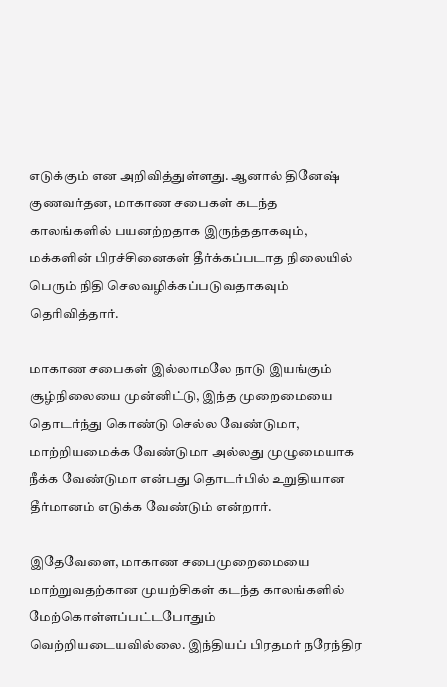எடுக்கும் என அறிவித்துள்ளது. ஆனால் தினேஷ் குணவர்தன, மாகாண சபைகள் கடந்த காலங்களில் பயனற்றதாக இருந்ததாகவும், மக்களின் பிரச்சினைகள் தீர்க்கப்படாத நிலையில் பெரும் நிதி செலவழிக்கப்படுவதாகவும் தெரிவித்தார்.

மாகாண சபைகள் இல்லாமலே நாடு இயங்கும் சூழ்நிலையை முன்னிட்டு, இந்த முறைமையை தொடர்ந்து கொண்டு செல்ல வேண்டுமா, மாற்றியமைக்க வேண்டுமா அல்லது முழுமையாக நீக்க வேண்டுமா என்பது தொடர்பில் உறுதியான தீர்மானம் எடுக்க வேண்டும் என்றார்.

இதேவேளை, மாகாண சபைமுறைமையை மாற்றுவதற்கான முயற்சிகள் கடந்த காலங்களில் மேற்கொள்ளப்பட்டபோதும் வெற்றியடையவில்லை. இந்தியப் பிரதமர் நரேந்திர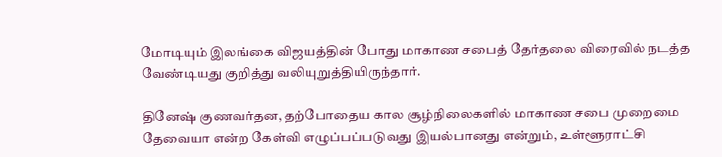மோடியும் இலங்கை விஜயத்தின் போது மாகாண சபைத் தேர்தலை விரைவில் நடத்த வேண்டியது குறித்து வலியுறுத்தியிருந்தார்.

தினேஷ் குணவர்தன, தற்போதைய கால சூழ்நிலைகளில் மாகாண சபை முறைமை தேவையா என்ற கேள்வி எழுப்பப்படுவது இயல்பானது என்றும், உள்ளூராட்சி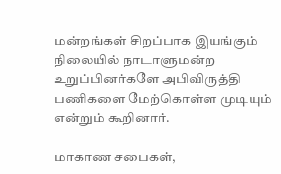மன்றங்கள் சிறப்பாக இயங்கும் நிலையில் நாடாளுமன்ற உறுப்பினர்களே அபிவிருத்தி பணிகளை மேற்கொள்ள முடியும் என்றும் கூறினார்.

மாகாண சபைகள்,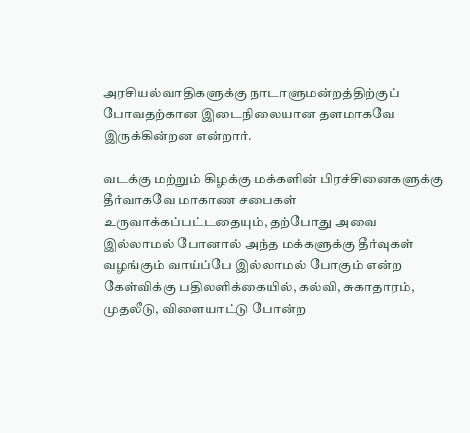அரசியல்வாதிகளுக்கு நாடாளுமன்றத்திற்குப் போவதற்கான இடைநிலையான தளமாகவே இருக்கின்றன என்றார்.

வடக்கு மற்றும் கிழக்கு மக்களின் பிரச்சினைகளுக்கு தீர்வாகவே மாகாண சபைகள் உருவாக்கப்பட்டதையும், தற்போது அவை இல்லாமல் போனால் அந்த மக்களுக்கு தீர்வுகள் வழங்கும் வாய்ப்பே இல்லாமல் போகும் என்ற கேள்விக்கு பதிலளிக்கையில், கல்வி, சுகாதாரம், முதலீடு, விளையாட்டு போன்ற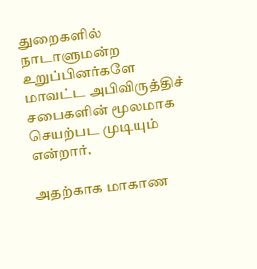துறைகளில் நாடாளுமன்ற உறுப்பினர்களே மாவட்ட அபிவிருத்திச் சபைகளின் மூலமாக செயற்பட முடியும் என்றார்.

அதற்காக மாகாண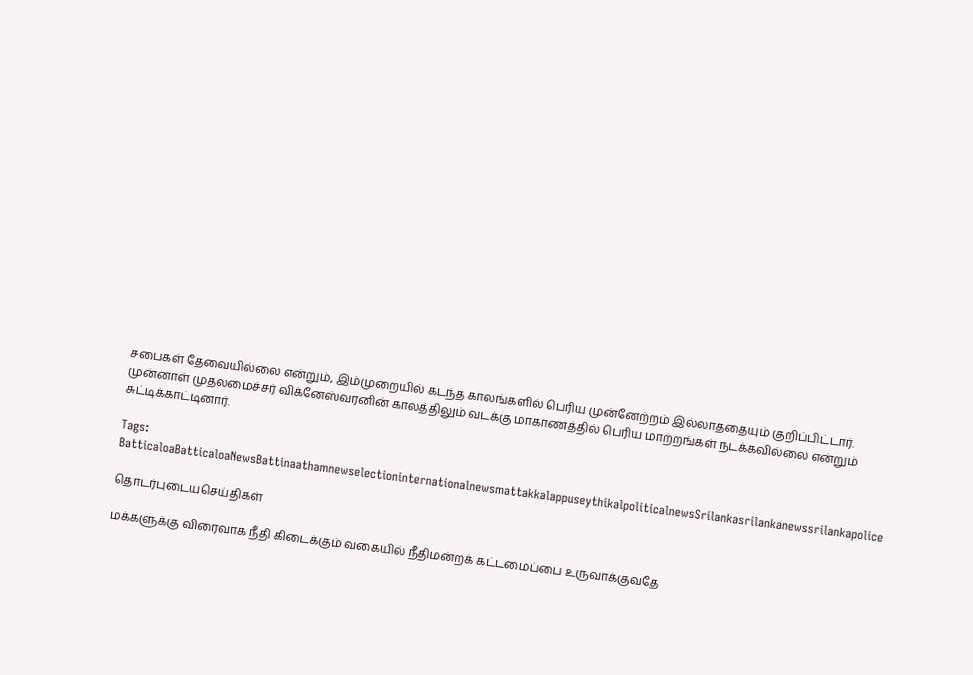சபைகள் தேவையில்லை என்றும், இம்முறையில் கடந்த காலங்களில் பெரிய முன்னேற்றம் இல்லாததையும் குறிப்பிட்டார். முன்னாள் முதலமைச்சர் விக்னேஸ்வரனின் காலத்திலும் வடக்கு மாகாணத்தில் பெரிய மாற்றங்கள் நடக்கவில்லை என்றும் சுட்டிக்காட்டினார்.

Tags: BatticaloaBatticaloaNewsBattinaathamnewselectioninternationalnewsmattakkalappuseythikalpoliticalnewsSrilankasrilankanewssrilankapolice

தொடர்புடையசெய்திகள்

மக்களுக்கு விரைவாக நீதி கிடைக்கும் வகையில் நீதிமன்றக் கட்டமைப்பை உருவாக்குவதே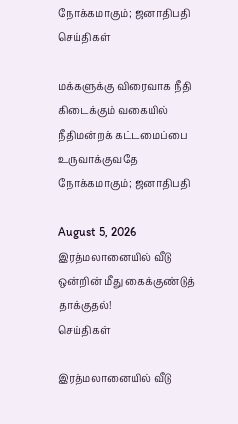நோக்கமாகும்; ஜனாதிபதி
செய்திகள்

மக்களுக்கு விரைவாக நீதி கிடைக்கும் வகையில் நீதிமன்றக் கட்டமைப்பை உருவாக்குவதே  நோக்கமாகும்; ஜனாதிபதி

August 5, 2026
இரத்மலானையில் வீடு ஒன்றின் மீது கைக்குண்டுத் தாக்குதல்!
செய்திகள்

இரத்மலானையில் வீடு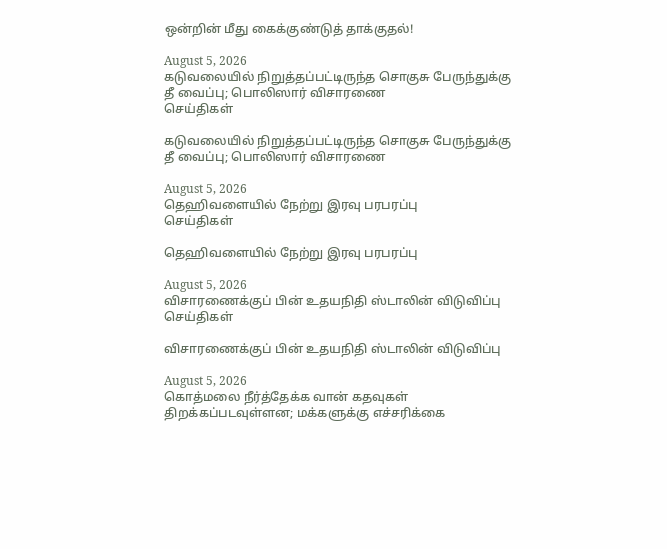ஒன்றின் மீது கைக்குண்டுத் தாக்குதல்!

August 5, 2026
கடுவலையில் நிறுத்தப்பட்டிருந்த சொகுசு பேருந்துக்கு தீ வைப்பு; பொலிஸார் விசாரணை
செய்திகள்

கடுவலையில் நிறுத்தப்பட்டிருந்த சொகுசு பேருந்துக்கு தீ வைப்பு; பொலிஸார் விசாரணை

August 5, 2026
தெஹிவளையில் நேற்று இரவு பரபரப்பு
செய்திகள்

தெஹிவளையில் நேற்று இரவு பரபரப்பு

August 5, 2026
விசாரணைக்குப் பின் உதயநிதி ஸ்டாலின் விடுவிப்பு
செய்திகள்

விசாரணைக்குப் பின் உதயநிதி ஸ்டாலின் விடுவிப்பு

August 5, 2026
கொத்மலை நீர்த்தேக்க வான் கதவுகள் திறக்கப்படவுள்ளன; மக்களுக்கு எச்சரிக்கை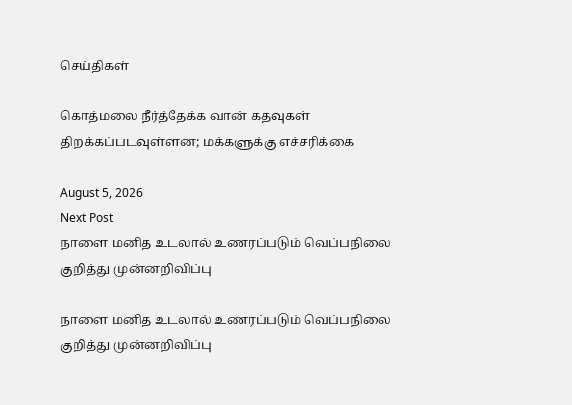செய்திகள்

கொத்மலை நீர்த்தேக்க வான் கதவுகள் திறக்கப்படவுள்ளன; மக்களுக்கு எச்சரிக்கை

August 5, 2026
Next Post
நாளை மனித உடலால் உணரப்படும் வெப்பநிலை குறித்து முன்னறிவிப்பு

நாளை மனித உடலால் உணரப்படும் வெப்பநிலை குறித்து முன்னறிவிப்பு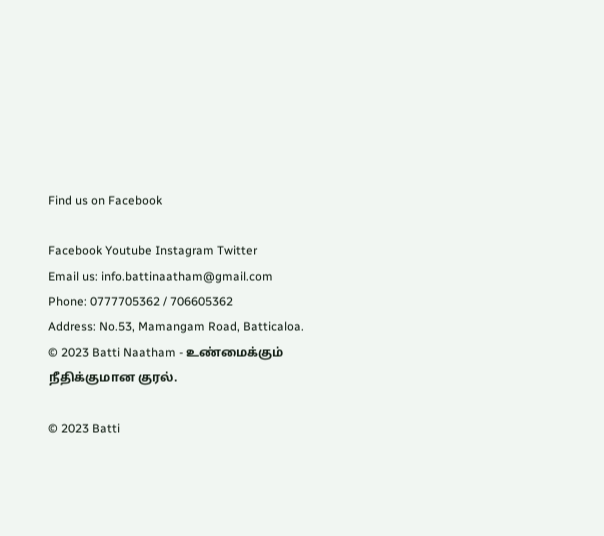Find us on Facebook

Facebook Youtube Instagram Twitter
Email us: info.battinaatham@gmail.com
Phone: 0777705362 / 706605362
Address: No.53, Mamangam Road, Batticaloa.
© 2023 Batti Naatham - உண்மைக்கும் நீதிக்குமான குரல்.

© 2023 Batti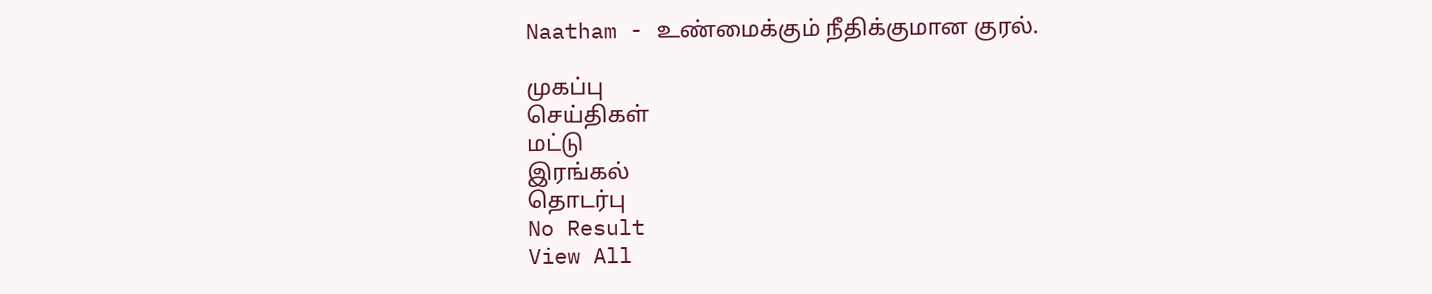Naatham - உண்மைக்கும் நீதிக்குமான குரல்.

முகப்பு
செய்திகள்
மட்டு
இரங்கல்
தொடர்பு
No Result
View All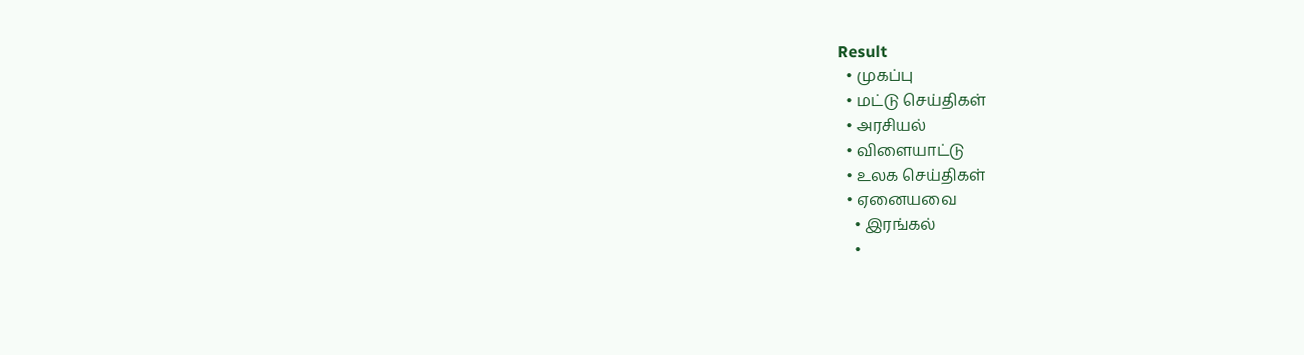Result
  • முகப்பு
  • மட்டு செய்திகள்
  • அரசியல்
  • விளையாட்டு
  • உலக செய்திகள்
  • ஏனையவை
    • இரங்கல்
    •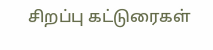சிறப்பு கட்டுரைகள்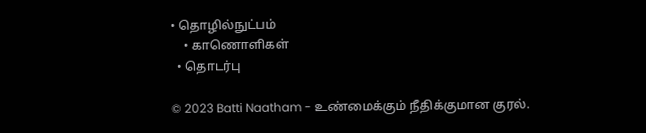• தொழில்நுட்பம்
    • காணொளிகள்
  • தொடர்பு

© 2023 Batti Naatham - உண்மைக்கும் நீதிக்குமான குரல்.